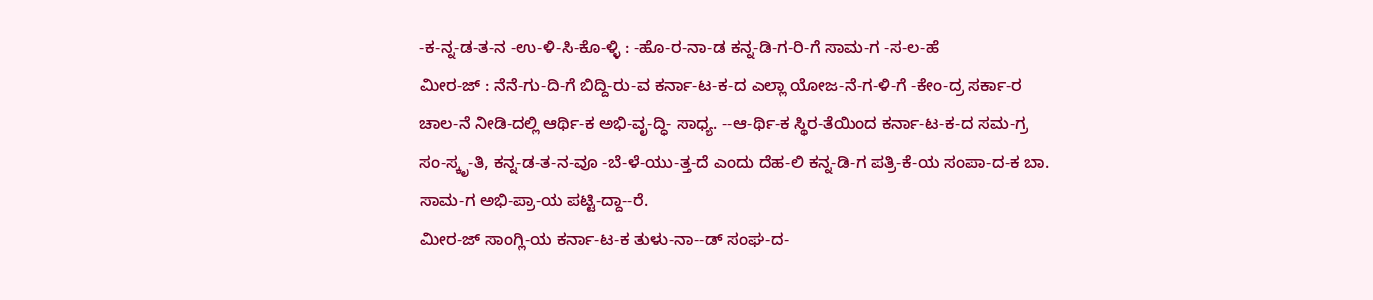-ಕ-ನ್ನ-ಡ-ತ-ನ -ಉ-ಳಿ-ಸಿ-ಕೊ-ಳ್ಳಿ : -ಹೊ-ರ-ನಾ-ಡ ಕನ್ನ-ಡಿ-ಗ-ರಿ-ಗೆ ಸಾಮ-ಗ -ಸ-ಲ-ಹೆ
ಮೀರ-ಜ್ : ನೆನೆ-ಗು-ದಿ-ಗೆ ಬಿದ್ದಿ-ರು-ವ ಕರ್ನಾ-ಟ-ಕ-ದ ಎಲ್ಲಾ ಯೋಜ-ನೆ-ಗ-ಳಿ-ಗೆ -ಕೇಂ-ದ್ರ ಸರ್ಕಾ-ರ ಚಾಲ-ನೆ ನೀಡಿ-ದಲ್ಲಿ ಆರ್ಥಿ-ಕ ಅಭಿ-ವೃ-ದ್ಧಿ- ಸಾಧ್ಯ. --ಆ-ರ್ಥಿ-ಕ ಸ್ಥಿರ-ತೆಯಿಂದ ಕರ್ನಾ-ಟ-ಕ-ದ ಸಮ-ಗ್ರ ಸಂ-ಸ್ಕೃ-ತಿ, ಕನ್ನ-ಡ-ತ-ನ-ವೂ -ಬೆ-ಳೆ-ಯು-ತ್ತ-ದೆ ಎಂದು ದೆಹ-ಲಿ ಕನ್ನ-ಡಿ-ಗ ಪತ್ರಿ-ಕೆ-ಯ ಸಂಪಾ-ದ-ಕ ಬಾ. ಸಾಮ-ಗ ಅಭಿ-ಪ್ರಾ-ಯ ಪಟ್ಟಿ-ದ್ದಾ--ರೆ.
ಮೀರ-ಜ್ ಸಾಂಗ್ಲಿ-ಯ ಕರ್ನಾ-ಟ-ಕ ತುಳು-ನಾ--ಡ್ ಸಂಘ-ದ-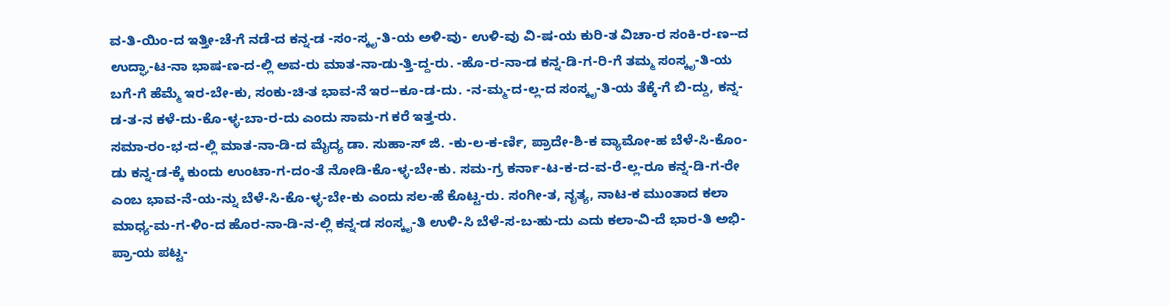ವ-ತಿ-ಯಿಂ-ದ ಇತ್ತೀ-ಚೆ-ಗೆ ನಡೆ-ದ ಕನ್ನ-ಡ -ಸಂ-ಸ್ಕೃ-ತಿ-ಯ ಅಳಿ-ವು- ಉಳಿ-ವು ವಿ-ಷ-ಯ ಕುರಿ-ತ ವಿಚಾ-ರ ಸಂಕಿ-ರ-ಣ--ದ ಉದ್ಘಾ-ಟ-ನಾ ಭಾಷ-ಣ-ದ-ಲ್ಲಿ ಅವ-ರು ಮಾತ-ನಾ-ಡು-ತ್ತಿ-ದ್ದ-ರು. -ಹೊ-ರ-ನಾ-ಡ ಕನ್ನ-ಡಿ-ಗ-ರಿ-ಗೆ ತಮ್ಮ ಸಂಸ್ಕೃ-ತಿ-ಯ ಬಗೆ-ಗೆ ಹೆಮ್ಮೆ ಇರ-ಬೇ-ಕು, ಸಂಕು-ಚಿ-ತ ಭಾವ-ನೆ ಇರ--ಕೂ-ಡ-ದು. -ನ-ಮ್ಮ-ದ-ಲ್ಲ-ದ ಸಂಸ್ಕೃ-ತಿ-ಯ ತೆಕ್ಕೆ-ಗೆ ಬಿ-ದ್ದು, ಕನ್ನ-ಡ-ತ-ನ ಕಳೆ-ದು-ಕೊ-ಳ್ಳ-ಬಾ-ರ-ದು ಎಂದು ಸಾಮ-ಗ ಕರೆ ಇತ್ತ-ರು.
ಸಮಾ-ರಂ-ಭ-ದ-ಲ್ಲಿ ಮಾತ-ನಾ-ಡಿ-ದ ಮೈದ್ಯ ಡಾ. ಸುಹಾ-ಸ್ ಜಿ. -ಕು-ಲ-ಕ-ರ್ಣಿ, ಪ್ರಾದೇ-ಶಿ-ಕ ವ್ಯಾಮೋ-ಹ ಬೆಳೆ-ಸಿ-ಕೊಂ-ಡು ಕನ್ನ-ಡ-ಕ್ಕೆ ಕುಂದು ಉಂಟಾ-ಗ-ದಂ-ತೆ ನೋಡಿ-ಕೊ-ಳ್ಳ-ಬೇ-ಕು. ಸಮ-ಗ್ರ ಕರ್ನಾ-ಟ-ಕ-ದ-ವ-ರೆ-ಲ್ಲ-ರೂ ಕನ್ನ-ಡಿ-ಗ-ರೇ ಎಂಬ ಭಾವ-ನೆ-ಯ-ನ್ನು ಬೆಳೆ-ಸಿ-ಕೊ-ಳ್ಳ-ಬೇ-ಕು ಎಂದು ಸಲ-ಹೆ ಕೊಟ್ಟ-ರು. ಸಂಗೀ-ತ, ನೃತ್ಯ, ನಾಟ-ಕ ಮುಂತಾದ ಕಲಾ ಮಾಧ್ಯ-ಮ-ಗ-ಳಿಂ-ದ ಹೊರ-ನಾ-ಡಿ-ನ-ಲ್ಲಿ ಕನ್ನ-ಡ ಸಂಸ್ಕೃ-ತಿ ಉಳಿ-ಸಿ ಬೆಳೆ-ಸ-ಬ-ಹು-ದು ಎದು ಕಲಾ-ವಿ-ದೆ ಭಾರ-ತಿ ಅಭಿ-ಪ್ರಾ-ಯ ಪಟ್ಟ-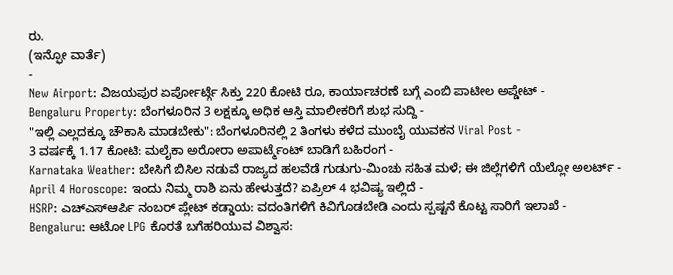ರು.
(ಇನ್ಫೋ ವಾರ್ತೆ)
-
New Airport: ವಿಜಯಪುರ ಏರ್ಪೋರ್ಟ್ಗೆ ಸಿಕ್ತು 220 ಕೋಟಿ ರೂ, ಕಾರ್ಯಾಚರಣೆ ಬಗ್ಗೆ ಎಂಬಿ ಪಾಟೀಲ ಅಪ್ಡೇಟ್ -
Bengaluru Property: ಬೆಂಗಳೂರಿನ 3 ಲಕ್ಷಕ್ಕೂ ಅಧಿಕ ಆಸ್ತಿ ಮಾಲೀಕರಿಗೆ ಶುಭ ಸುದ್ದಿ -
"ಇಲ್ಲಿ ಎಲ್ಲದಕ್ಕೂ ಚೌಕಾಸಿ ಮಾಡಬೇಕು": ಬೆಂಗಳೂರಿನಲ್ಲಿ 2 ತಿಂಗಳು ಕಳೆದ ಮುಂಬೈ ಯುವಕನ Viral Post -
3 ವರ್ಷಕ್ಕೆ 1.17 ಕೋಟಿ: ಮಲೈಕಾ ಅರೋರಾ ಅಪಾರ್ಟ್ಮೆಂಟ್ ಬಾಡಿಗೆ ಬಹಿರಂಗ -
Karnataka Weather: ಬೇಸಿಗೆ ಬಿಸಿಲ ನಡುವೆ ರಾಜ್ಯದ ಹಲವೆಡೆ ಗುಡುಗು-ಮಿಂಚು ಸಹಿತ ಮಳೆ; ಈ ಜಿಲ್ಲೆಗಳಿಗೆ ಯೆಲ್ಲೋ ಅಲರ್ಟ್ -
April 4 Horoscope: ಇಂದು ನಿಮ್ಮ ರಾಶಿ ಏನು ಹೇಳುತ್ತದೆ? ಏಪ್ರಿಲ್ 4 ಭವಿಷ್ಯ ಇಲ್ಲಿದೆ -
HSRP: ಎಚ್ಎಸ್ಆರ್ಪಿ ನಂಬರ್ ಪ್ಲೇಟ್ ಕಡ್ಡಾಯ: ವದಂತಿಗಳಿಗೆ ಕಿವಿಗೊಡಬೇಡಿ ಎಂದು ಸ್ಪಷ್ಟನೆ ಕೊಟ್ಟ ಸಾರಿಗೆ ಇಲಾಖೆ -
Bengaluru: ಆಟೋ LPG ಕೊರತೆ ಬಗೆಹರಿಯುವ ವಿಶ್ವಾಸ: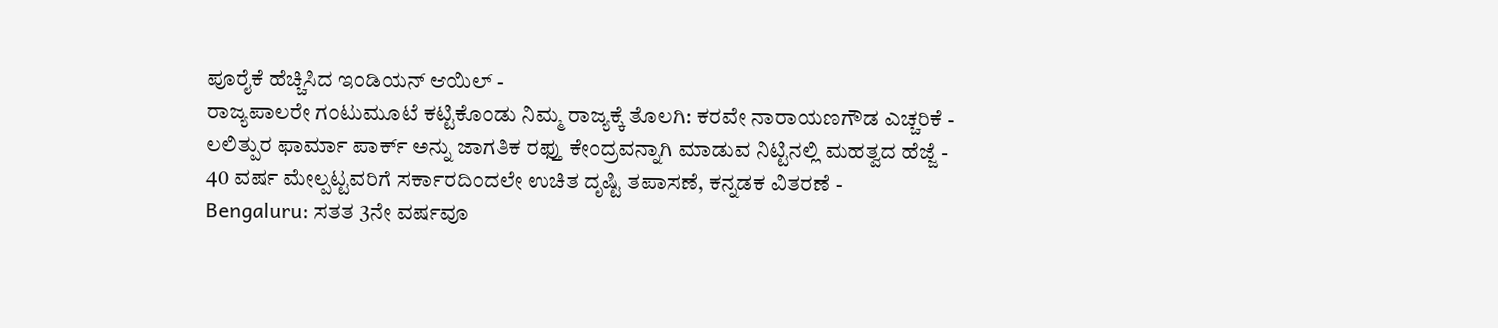ಪೂರೈಕೆ ಹೆಚ್ಚಿಸಿದ ಇಂಡಿಯನ್ ಆಯಿಲ್ -
ರಾಜ್ಯಪಾಲರೇ ಗಂಟುಮೂಟೆ ಕಟ್ಟಿಕೊಂಡು ನಿಮ್ಮ ರಾಜ್ಯಕ್ಕೆ ತೊಲಗಿ: ಕರವೇ ನಾರಾಯಣಗೌಡ ಎಚ್ಚರಿಕೆ -
ಲಲಿತ್ಪುರ ಫಾರ್ಮಾ ಪಾರ್ಕ್ ಅನ್ನು ಜಾಗತಿಕ ರಫ್ತು ಕೇಂದ್ರವನ್ನಾಗಿ ಮಾಡುವ ನಿಟ್ಟಿನಲ್ಲಿ ಮಹತ್ವದ ಹೆಜ್ಜೆ -
40 ವರ್ಷ ಮೇಲ್ಪಟ್ಟವರಿಗೆ ಸರ್ಕಾರದಿಂದಲೇ ಉಚಿತ ದೃಷ್ಟಿ ತಪಾಸಣೆ, ಕನ್ನಡಕ ವಿತರಣೆ -
Bengaluru: ಸತತ 3ನೇ ವರ್ಷವೂ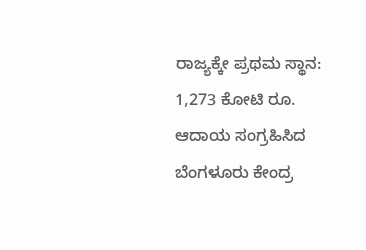ರಾಜ್ಯಕ್ಕೇ ಪ್ರಥಮ ಸ್ಥಾನ: 1,273 ಕೋಟಿ ರೂ. ಆದಾಯ ಸಂಗ್ರಹಿಸಿದ ಬೆಂಗಳೂರು ಕೇಂದ್ರ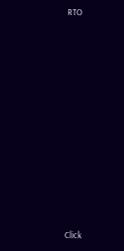RTO












Click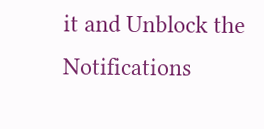it and Unblock the Notifications